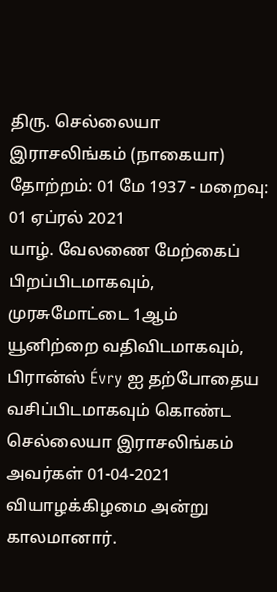திரு. செல்லையா இராசலிங்கம் (நாகையா)
தோற்றம்: 01 மே 1937 - மறைவு: 01 ஏப்ரல் 2021
யாழ். வேலணை மேற்கைப் பிறப்பிடமாகவும், முரசுமோட்டை 1ஆம் யூனிற்றை வதிவிடமாகவும், பிரான்ஸ் Évry ஐ தற்போதைய வசிப்பிடமாகவும் கொண்ட செல்லையா இராசலிங்கம் அவர்கள் 01-04-2021 வியாழக்கிழமை அன்று காலமானார்.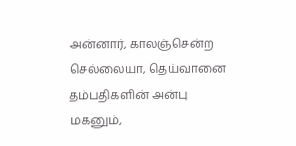அன்னார், காலஞ்சென்ற செல்லையா, தெய்வானை தம்பதிகளின் அன்பு மகனும்,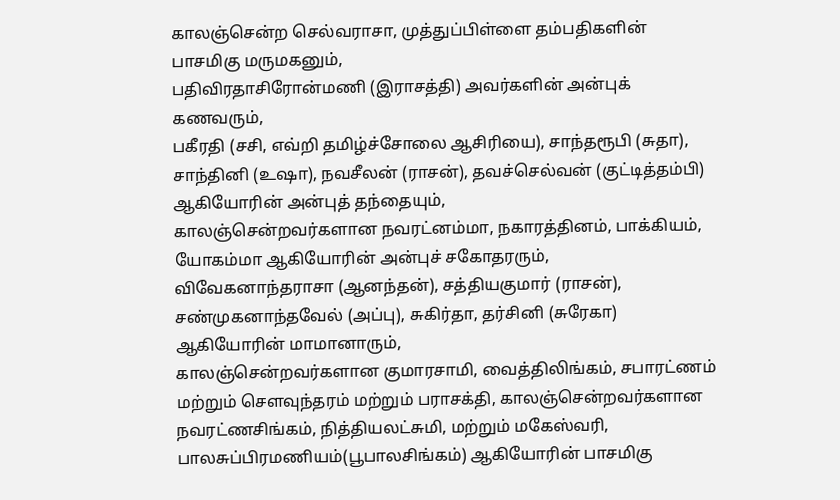காலஞ்சென்ற செல்வராசா, முத்துப்பிள்ளை தம்பதிகளின் பாசமிகு மருமகனும்,
பதிவிரதாசிரோன்மணி (இராசத்தி) அவர்களின் அன்புக் கணவரும்,
பகீரதி (சசி, எவ்றி தமிழ்ச்சோலை ஆசிரியை), சாந்தரூபி (சுதா), சாந்தினி (உஷா), நவசீலன் (ராசன்), தவச்செல்வன் (குட்டித்தம்பி) ஆகியோரின் அன்புத் தந்தையும்,
காலஞ்சென்றவர்களான நவரட்னம்மா, நகாரத்தினம், பாக்கியம், யோகம்மா ஆகியோரின் அன்புச் சகோதரரும்,
விவேகனாந்தராசா (ஆனந்தன்), சத்தியகுமார் (ராசன்), சண்முகனாந்தவேல் (அப்பு), சுகிர்தா, தர்சினி (சுரேகா) ஆகியோரின் மாமானாரும்,
காலஞ்சென்றவர்களான குமாரசாமி, வைத்திலிங்கம், சபாரட்ணம் மற்றும் செளவுந்தரம் மற்றும் பராசக்தி, காலஞ்சென்றவர்களான நவரட்ணசிங்கம், நித்தியலட்சுமி, மற்றும் மகேஸ்வரி, பாலசுப்பிரமணியம்(பூபாலசிங்கம்) ஆகியோரின் பாசமிகு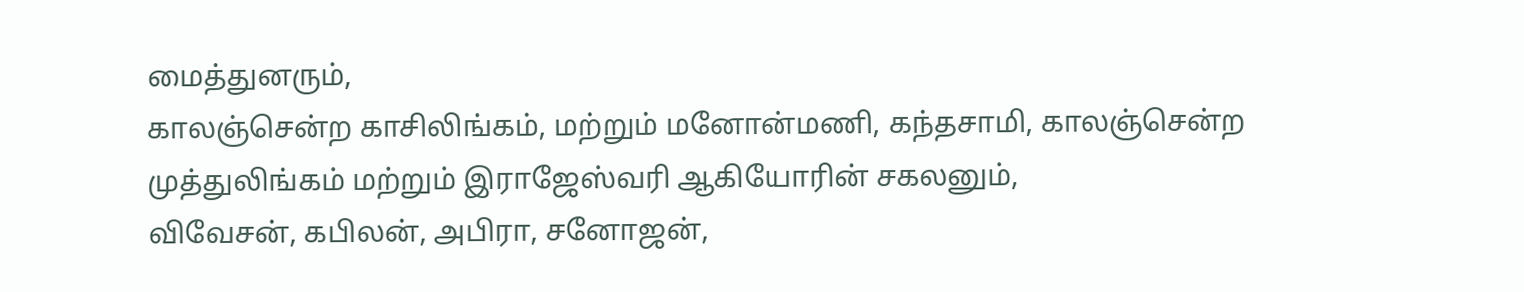மைத்துனரும்,
காலஞ்சென்ற காசிலிங்கம், மற்றும் மனோன்மணி, கந்தசாமி, காலஞ்சென்ற முத்துலிங்கம் மற்றும் இராஜேஸ்வரி ஆகியோரின் சகலனும்,
விவேசன், கபிலன், அபிரா, சனோஜன்,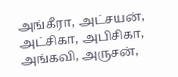அங்கீரா, அட்சயன், அட்சிகா, அபிசிகா, அங்கவி, அருசன்,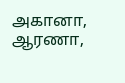அகானா, ஆரணா,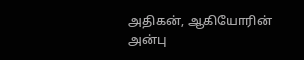அதிகன், ஆகியோரின் அன்பு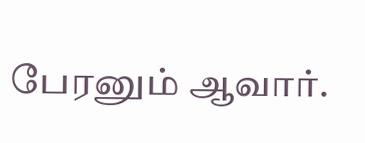பேரனும் ஆவார்.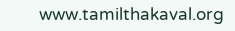www.tamilthakaval.org